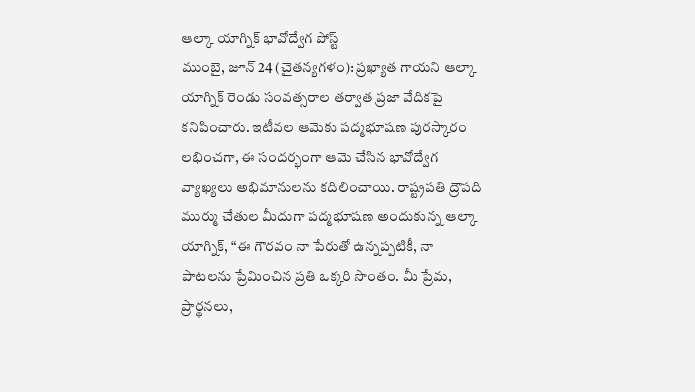ఆల్కా యాగ్నిక్ భావోద్వేగ పోస్ట్
ముంబై, జూన్ 24 (చైతన్యగళం): ప్రఖ్యాత గాయని ఆల్కా యాగ్నిక్ రెండు సంవత్సరాల తర్వాత ప్రజా వేదికపై కనిపించారు. ఇటీవల ఆమెకు పద్మభూషణ పురస్కారం లభించగా, ఈ సందర్భంగా ఆమె చేసిన భావోద్వేగ వ్యాఖ్యలు అభిమానులను కదిలించాయి. రాష్ట్రపతి ద్రౌపది ముర్ము చేతుల మీదుగా పద్మభూషణ అందుకున్న ఆల్కా యాగ్నిక్, “ఈ గౌరవం నా పేరుతో ఉన్నప్పటికీ, నా పాటలను ప్రేమించిన ప్రతి ఒక్కరి సొంతం. మీ ప్రేమ, ప్రార్థనలు,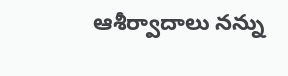ఆశీర్వాదాలు నన్ను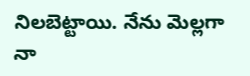నిలబెట్టాయి. నేను మెల్లగా నా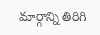మార్గాన్ని తిరిగి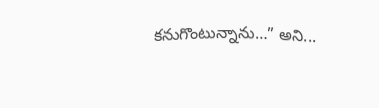కనుగొంటున్నాను…” అని...